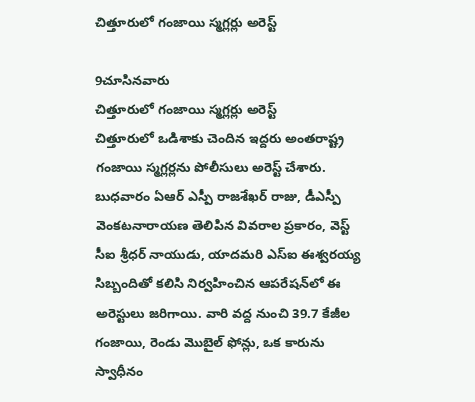చిత్తూరులో గంజాయి స్మగ్లర్లు అరెస్ట్

9చూసినవారు
చిత్తూరులో గంజాయి స్మగ్లర్లు అరెస్ట్
చిత్తూరులో ఒడిశాకు చెందిన ఇద్దరు అంతరాష్ట్ర గంజాయి స్మగ్లర్లను పోలీసులు అరెస్ట్ చేశారు. బుధవారం ఏఆర్ ఎస్పీ రాజశేఖర్ రాజు, డీఎస్పీ వెంకటనారాయణ తెలిపిన వివరాల ప్రకారం, వెస్ట్ సీఐ శ్రీధర్ నాయుడు, యాదమరి ఎస్ఐ ఈశ్వరయ్య సిబ్బందితో కలిసి నిర్వహించిన ఆపరేషన్‌లో ఈ అరెస్టులు జరిగాయి. వారి వద్ద నుంచి 39.7 కేజీల గంజాయి, రెండు మొబైల్ ఫోన్లు, ఒక కారును స్వాధీనం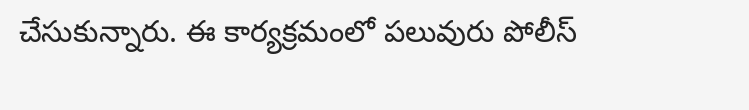చేసుకున్నారు. ఈ కార్యక్రమంలో పలువురు పోలీస్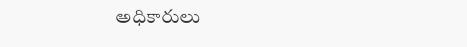అధికారులు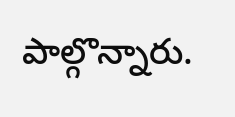పాల్గొన్నారు.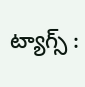ట్యాగ్స్ :